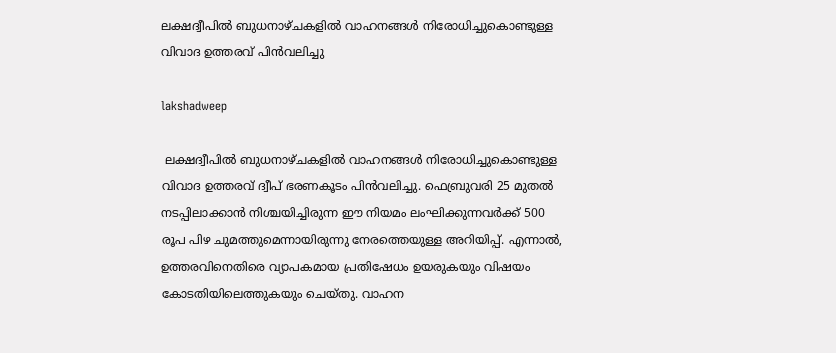ലക്ഷദ്വീപിൽ ബുധനാഴ്ചകളിൽ വാഹനങ്ങൾ നിരോധിച്ചുകൊണ്ടുള്ള വിവാദ ഉത്തരവ് പിൻവലിച്ചു

lakshadweep

 ലക്ഷദ്വീപിൽ ബുധനാഴ്ചകളിൽ വാഹനങ്ങൾ നിരോധിച്ചുകൊണ്ടുള്ള വിവാദ ഉത്തരവ് ദ്വീപ് ഭരണകൂടം പിൻവലിച്ചു. ഫെബ്രുവരി 25 മുതൽ നടപ്പിലാക്കാൻ നിശ്ചയിച്ചിരുന്ന ഈ നിയമം ലംഘിക്കുന്നവർക്ക് 500 രൂപ പിഴ ചുമത്തുമെന്നായിരുന്നു നേരത്തെയുള്ള അറിയിപ്പ്. എന്നാൽ, ഉത്തരവിനെതിരെ വ്യാപകമായ പ്രതിഷേധം ഉയരുകയും വിഷയം കോടതിയിലെത്തുകയും ചെയ്തു. വാഹന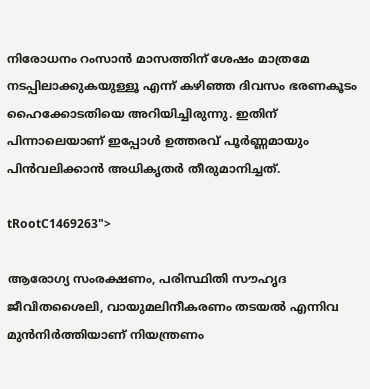നിരോധനം റംസാൻ മാസത്തിന് ശേഷം മാത്രമേ നടപ്പിലാക്കുകയുള്ളൂ എന്ന് കഴിഞ്ഞ ദിവസം ഭരണകൂടം ഹൈക്കോടതിയെ അറിയിച്ചിരുന്നു. ഇതിന് പിന്നാലെയാണ് ഇപ്പോൾ ഉത്തരവ് പൂർണ്ണമായും പിൻവലിക്കാൻ അധികൃതർ തീരുമാനിച്ചത്.

tRootC1469263">

ആരോഗ്യ സംരക്ഷണം, പരിസ്ഥിതി സൗഹൃദ ജീവിതശൈലി, വായുമലിനീകരണം തടയൽ എന്നിവ മുൻനിർത്തിയാണ് നിയന്ത്രണം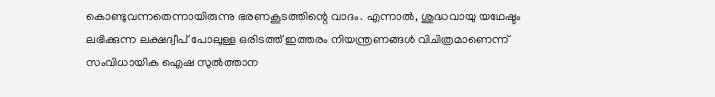കൊണ്ടുവന്നതെന്നായിരുന്നു ഭരണകൂടത്തിന്റെ വാദം. എന്നാൽ, ശുദ്ധവായു യഥേഷ്ടം ലഭിക്കുന്ന ലക്ഷദ്വീപ് പോലുള്ള ഒരിടത്ത് ഇത്തരം നിയന്ത്രണങ്ങൾ വിചിത്രമാണെന്ന് സംവിധായിക ഐഷ സുൽത്താന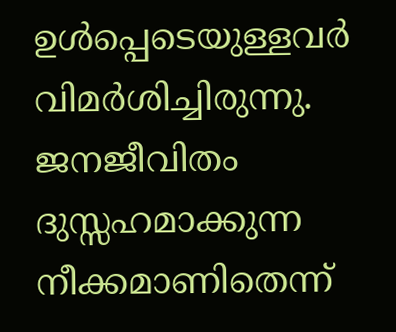ഉൾപ്പെടെയുള്ളവർ വിമർശിച്ചിരുന്നു. ജനജീവിതം ദുസ്സഹമാക്കുന്ന നീക്കമാണിതെന്ന്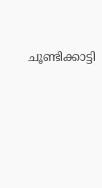ചൂണ്ടിക്കാട്ടി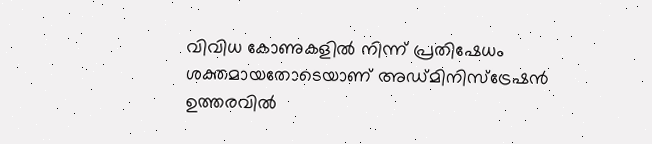വിവിധ കോണുകളിൽ നിന്ന് പ്രതിഷേധം ശക്തമായതോടെയാണ് അഡ്മിനിസ്‌ട്രേഷൻ ഉത്തരവിൽ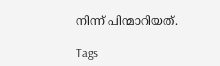നിന്ന് പിന്മാറിയത്.

Tags